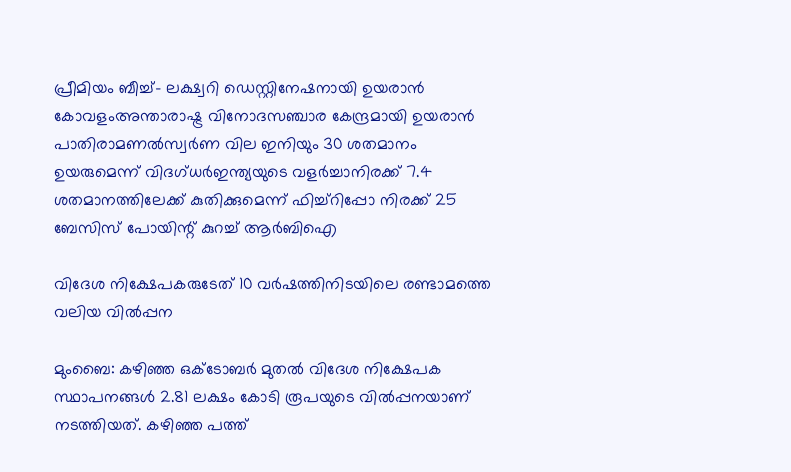പ്രീമിയം ബീച്ച്– ലക്ഷ്വറി ഡെസ്റ്റിനേഷനായി ഉയരാൻ കോവളംഅന്താരാഷ്ട്ര വിനോദസ‍ഞ്ചാര കേന്ദ്രമായി ഉയരാൻ പാതിരാമണൽസ്വർണ വില ഇനിയും 30 ശതമാനം ഉയരുമെന്ന് വിദഗ്ധർഇന്ത്യയുടെ വളര്‍ച്ചാനിരക്ക് 7.4 ശതമാനത്തിലേക്ക് കുതിക്കുമെന്ന് ഫിച്ച്റിപ്പോ നിരക്ക് 25 ബേസിസ് പോയിന്റ് കുറച്ച് ആർബിഐ

വിദേശ നിക്ഷേപകരുടേത് 10 വര്‍ഷത്തിനിടയിലെ രണ്ടാമത്തെ വലിയ വില്‍പ്പന

മുംബൈ: കഴിഞ്ഞ ഒക്‌ടോബര്‍ മുതല്‍ വിദേശ നിക്ഷേപക സ്ഥാപനങ്ങള്‍ 2.81 ലക്ഷം കോടി രൂപയുടെ വില്‍പ്പനയാണ്‌ നടത്തിയത്‌. കഴിഞ്ഞ പത്ത്‌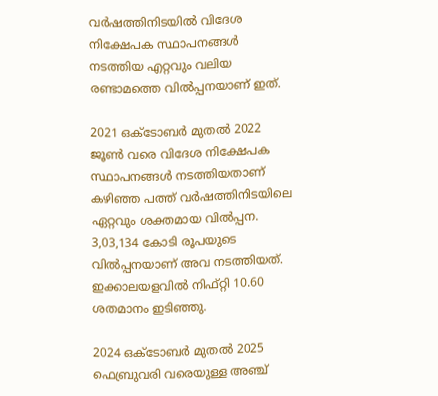വര്‍ഷത്തിനിടയില്‍ വിദേശ നിക്ഷേപക സ്ഥാപനങ്ങള്‍ നടത്തിയ എറ്റവും വലിയ രണ്ടാമത്തെ വില്‍പ്പനയാണ്‌ ഇത്‌.

2021 ഒക്‌ടോബര്‍ മുതല്‍ 2022 ജൂണ്‍ വരെ വിദേശ നിക്ഷേപക സ്ഥാപനങ്ങള്‍ നടത്തിയതാണ്‌ കഴിഞ്ഞ പത്ത്‌ വര്‍ഷത്തിനിടയിലെ ഏറ്റവും ശക്തമായ വില്‍പ്പന. 3,03,134 കോടി രൂപയുടെ വില്‍പ്പനയാണ്‌ അവ നടത്തിയത്‌. ഇക്കാലയളവില്‍ നിഫ്‌റ്റി 10.60 ശതമാനം ഇടിഞ്ഞു.

2024 ഒക്‌ടോബര്‍ മുതല്‍ 2025 ഫെബ്രുവരി വരെയുള്ള അഞ്ച്‌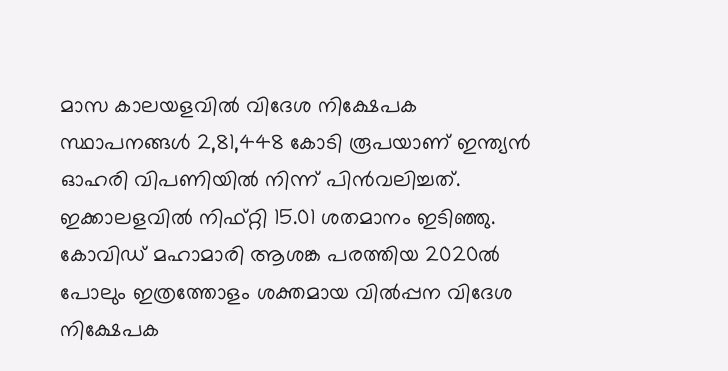മാസ കാലയളവില്‍ വിദേശ നിക്ഷേപക സ്ഥാപനങ്ങള്‍ 2,81,448 കോടി രൂപയാണ്‌ ഇന്ത്യന്‍ ഓഹരി വിപണിയില്‍ നിന്ന്‌ പിന്‍വലിച്ചത്‌. ഇക്കാലളവില്‍ നിഫ്‌റ്റി 15.01 ശതമാനം ഇടിഞ്ഞു. കോവിഡ്‌ മഹാമാരി ആശങ്ക പരത്തിയ 2020ല്‍ പോലും ഇത്രത്തോളം ശക്തമായ വില്‍പ്പന വിദേശ നിക്ഷേപക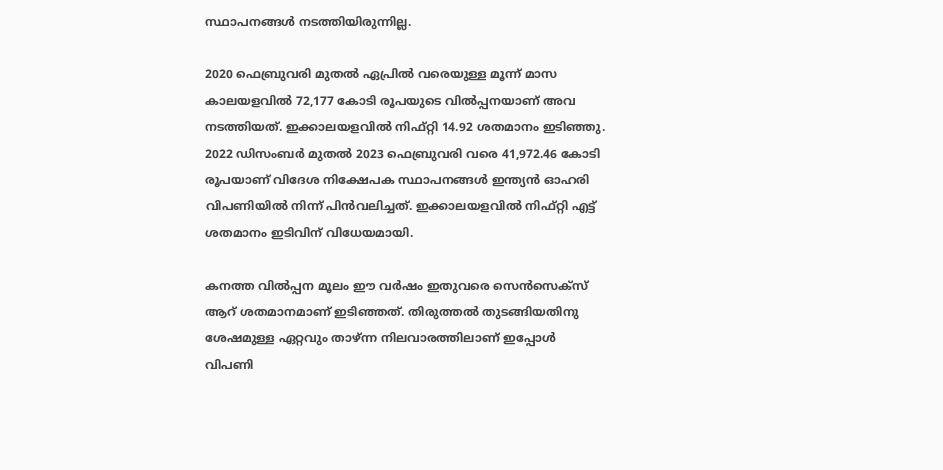സ്ഥാപനങ്ങള്‍ നടത്തിയിരുന്നില്ല.

2020 ഫെബ്രുവരി മുതല്‍ ഏപ്രില്‍ വരെയുള്ള മൂന്ന്‌ മാസ കാലയളവില്‍ 72,177 കോടി രൂപയുടെ വില്‍പ്പനയാണ്‌ അവ നടത്തിയത്‌. ഇക്കാലയളവില്‍ നിഫ്‌റ്റി 14.92 ശതമാനം ഇടിഞ്ഞു. 2022 ഡിസംബര്‍ മുതല്‍ 2023 ഫെബ്രുവരി വരെ 41,972.46 കോടി രൂപയാണ്‌ വിദേശ നിക്ഷേപക സ്ഥാപനങ്ങള്‍ ഇന്ത്യന്‍ ഓഹരി വിപണിയില്‍ നിന്ന്‌ പിന്‍വലിച്ചത്‌. ഇക്കാലയളവില്‍ നിഫ്‌റ്റി എട്ട്‌ ശതമാനം ഇടിവിന്‌ വിധേയമായി.

കനത്ത വില്‍പ്പന മൂലം ഈ വര്‍ഷം ഇതുവരെ സെന്‍സെക്‌സ്‌ ആറ്‌ ശതമാനമാണ്‌ ഇടിഞ്ഞത്‌. തിരുത്തല്‍ തുടങ്ങിയതിനു ശേഷമുള്ള ഏറ്റവും താഴ്‌ന്ന നിലവാരത്തിലാണ്‌ ഇപ്പോള്‍ വിപണി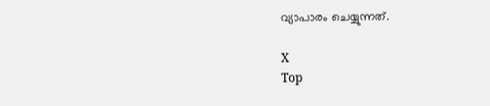വ്യാപാരം ചെയ്യുന്നത്‌.

X
Top